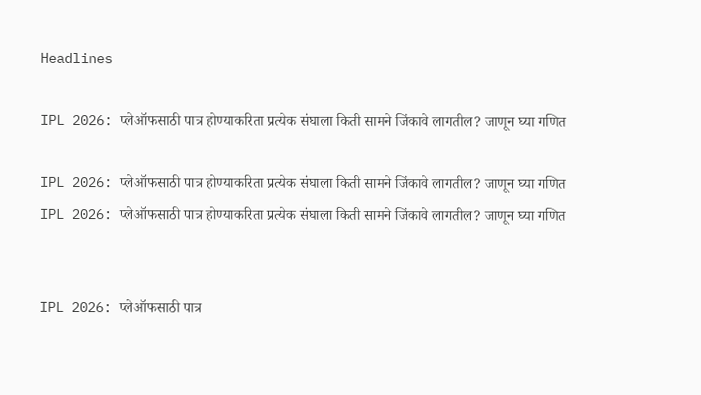Headlines

IPL 2026: प्लेऑफसाठी पात्र होण्याकरिता प्रत्येक संघाला किती सामने जिंकावे लागतील? जाणून घ्या गणित

IPL 2026: प्लेऑफसाठी पात्र होण्याकरिता प्रत्येक संघाला किती सामने जिंकावे लागतील? जाणून घ्या गणित
IPL 2026: प्लेऑफसाठी पात्र होण्याकरिता प्रत्येक संघाला किती सामने जिंकावे लागतील? जाणून घ्या गणित


IPL 2026: प्लेऑफसाठी पात्र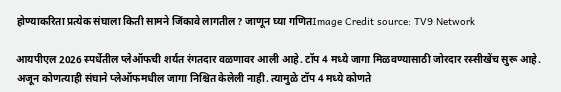होण्याकरिता प्रत्येक संघाला किती सामने जिंकावे लागतील? जाणून घ्या गणितImage Credit source: TV9 Network

आयपीएल 2026 स्पर्धेतील प्लेऑफची शर्यत रंगतदार वळणावर आली आहे. टॉप 4 मध्ये जागा मिळवण्यासाठी जोरदार रस्सीखेंच सुरू आहे. अजून कोणत्याही संघाने प्लेऑफमधील जागा निश्चित केलेली नाही. त्यामुळे टॉप 4 मध्ये कोणते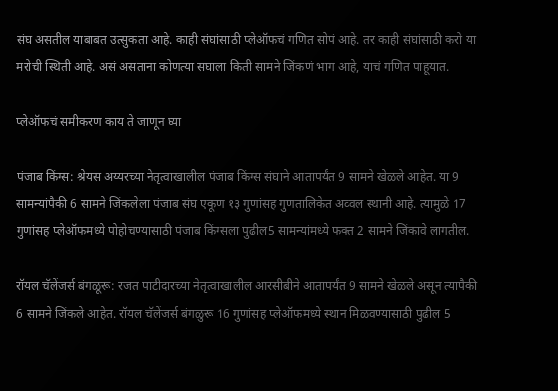संघ असतील याबाबत उत्सुकता आहे. काही संघांसाठी प्लेऑफचं गणित सोपं आहे. तर काही संघांसाठी करो या मरोची स्थिती आहे. असं असताना कोणत्या सघाला किती सामने जिंकणं भाग आहे, याचं गणित पाहूयात.

प्लेऑफचं समीकरण काय ते जाणून घ्या

पंजाब किंग्स: श्रेयस अय्यरच्या नेतृत्वाखालील पंजाब किंग्स संघाने आतापर्यंत 9 सामने खेळले आहेत. या 9 सामन्यांपैकी 6 सामने जिंकलेला पंजाब संघ एकूण १३ गुणांसह गुणतालिकेत अव्वल स्थानी आहे. त्यामुळे 17 गुणांसह प्लेऑफमध्ये पोहोचण्यासाठी पंजाब किंग्सला पुढील5 सामन्यांमध्ये फक्त 2 सामने जिंकावे लागतील.

रॉयल चॅलेंजर्स बंगळूरू: रजत पाटीदारच्या नेतृत्वाखालील आरसीबीने आतापर्यंत 9 सामने खेळले असून त्यापैकी 6 सामने जिंकले आहेत. रॉयल चॅलेंजर्स बंगळुरू 16 गुणांसह प्लेऑफमध्ये स्थान मिळवण्यासाठी पुढील 5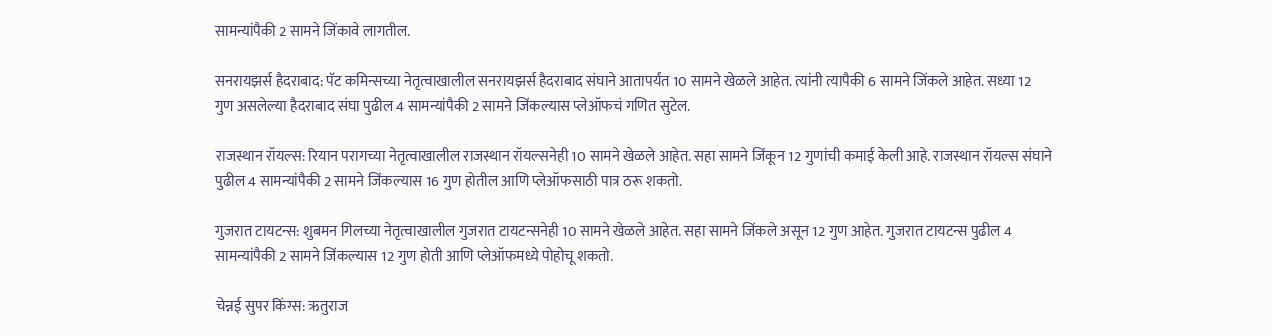सामन्यांपैकी 2 सामने जिंकावे लागतील.

सनरायझर्स हैदराबाद: पॅट कमिन्सच्या नेतृत्वाखालील सनरायझर्स हैदराबाद संघाने आतापर्यंत 10 सामने खेळले आहेत. त्यांनी त्यापैकी 6 सामने जिंकले आहेत. सध्या 12 गुण असलेल्या हैदराबाद संघा पुढील 4 सामन्यांपैकी 2 सामने जिंकल्यास प्लेऑफचं गणित सुटेल.

राजस्थान रॉयल्स: रियान परागच्या नेतृत्वाखालील राजस्थान रॉयल्सनेही 10 सामने खेळले आहेत. सहा सामने जिंकून 12 गुणांची कमाई केली आहे. राजस्थान रॉयल्स संघाने पुढील 4 सामन्यांपैकी 2 सामने जिंकल्यास 16 गुण होतील आणि प्लेऑफसाठी पात्र ठरू शकतो.

गुजरात टायटन्स: शुबमन गिलच्या नेतृत्वाखालील गुजरात टायटन्सनेही 10 सामने खेळले आहेत. सहा सामने जिंकले असून 12 गुण आहेत. गुजरात टायटन्स पुढील 4 सामन्यांपैकी 2 सामने जिंकल्यास 12 गुण होती आणि प्लेऑफमध्ये पोहोचू शकतो.

चेन्नई सुपर किंग्स: ऋतुराज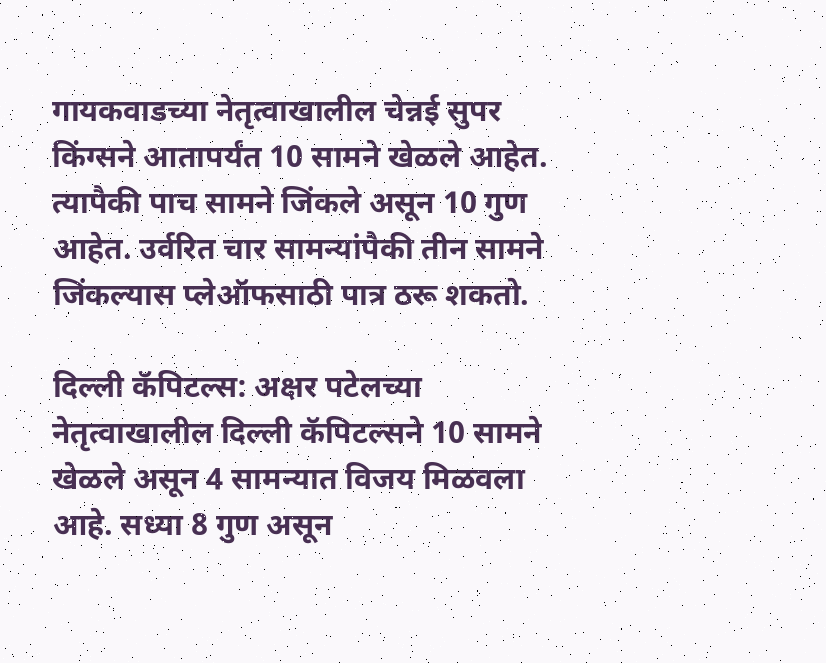गायकवाडच्या नेतृत्वाखालील चेन्नई सुपर किंग्सने आतापर्यंत 10 सामने खेळले आहेत. त्यापैकी पाच सामने जिंकले असून 10 गुण आहेत. उर्वरित चार सामन्यांपैकी तीन सामने जिंकल्यास प्लेऑफसाठी पात्र ठरू शकतो.

दिल्ली कॅपिटल्स: अक्षर पटेलच्या नेतृत्वाखालील दिल्ली कॅपिटल्सने 10 सामने खेळले असून 4 सामन्यात विजय मिळवला आहे. सध्या 8 गुण असून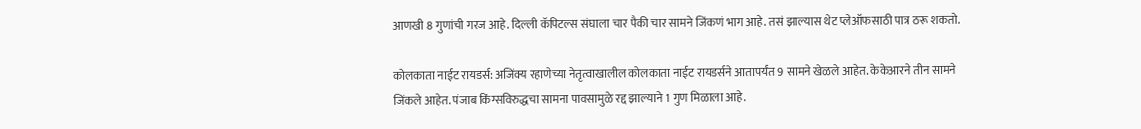आणखी 8 गुणांची गरज आहे. दिल्ली कॅपिटल्स संघाला चार पैकी चार सामने जिंकणं भाग आहे. तसं झाल्यास थेट प्लेऑफसाठी पात्र ठरू शकतो.

कोलकाता नाईट रायडर्स: अजिंक्य रहाणेच्या नेतृत्वाखालील कोलकाता नाईट रायडर्सने आतापर्यंत 9 सामने खेळले आहेत. केकेआरने तीन सामने जिंकले आहेत. पंजाब किंग्सविरुद्धचा सामना पावसामुळे रद्द झाल्याने 1 गुण मिळाला आहे.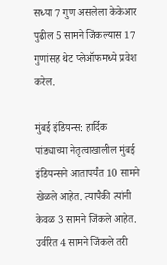सध्या 7 गुण असलेला केकेआर पुढील 5 सामने जिंकल्यास 17 गुणांसह थेट प्लेऑफमध्ये प्रवेश करेल.

मुंबई इंडियन्स: हार्दिक पांड्याच्या नेतृत्वाखालील मुंबई इंडियन्सने आतापर्यंत 10 सामने खेळले आहेत. त्यापैकी त्यांनी केवळ 3 सामने जिंकले आहेत. उर्वरित 4 सामने जिंकले तरी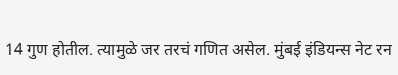14 गुण होतील. त्यामुळे जर तरचं गणित असेल. मुंबई इंडियन्स नेट रन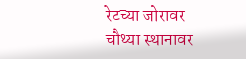रेटच्या जोरावर चौथ्या स्थानावर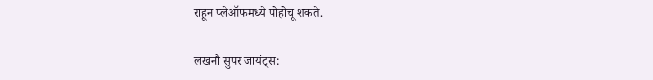राहून प्लेऑफमध्ये पोहोचू शकते.

लखनौ सुपर जायंट्स: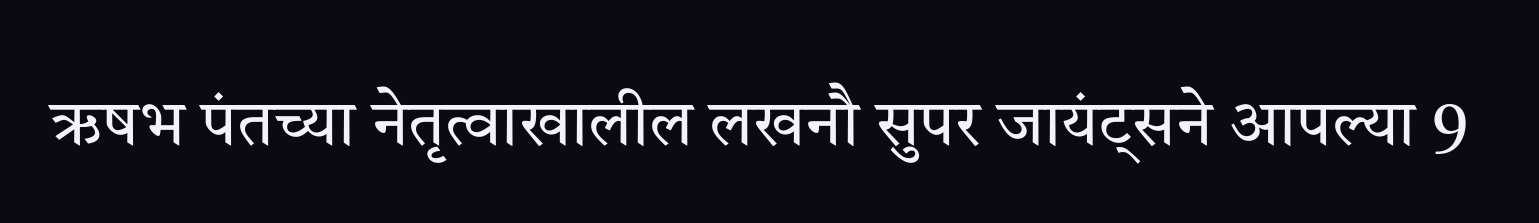ऋषभ पंतच्या नेतृत्वाखालील लखनौ सुपर जायंट्सने आपल्या 9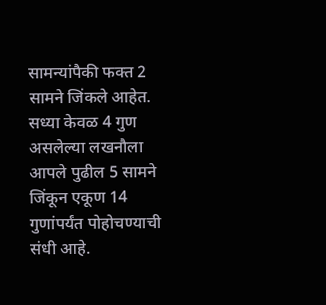सामन्यांपैकी फक्त 2 सामने जिंकले आहेत. सध्या केवळ 4 गुण असलेल्या लखनौला आपले पुढील 5 सामने जिंकून एकूण 14 गुणांपर्यंत पोहोचण्याची संधी आहे.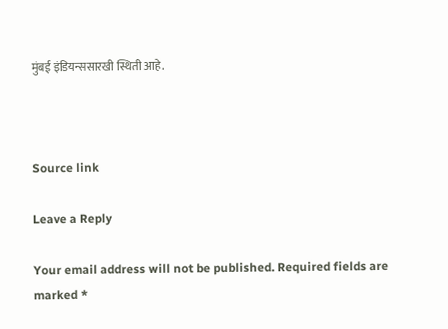मुंबई इंडियन्ससारखी स्थिती आहे.



Source link

Leave a Reply

Your email address will not be published. Required fields are marked *